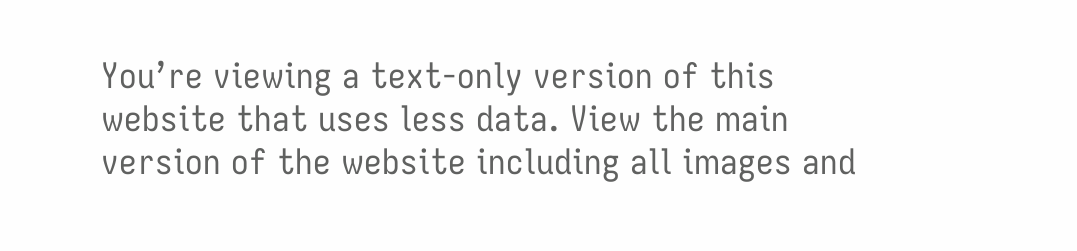You’re viewing a text-only version of this website that uses less data. View the main version of the website including all images and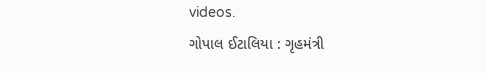videos.
ગોપાલ ઈટાલિયા : ગૃહમંત્રી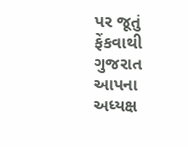પર જૂતું ફેંકવાથી ગુજરાત આપના અધ્યક્ષ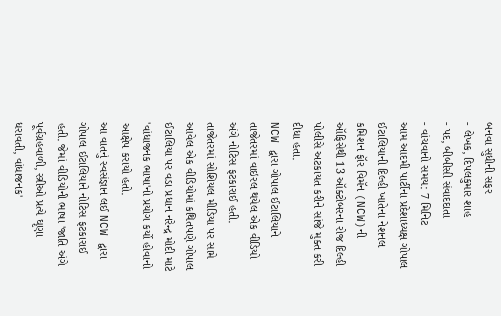બનવા સુધીની સફર
- લેખક, દિપલકુમાર શાહ
- પદ, બીબીસી સંવાદદાતા
- વાંચવાનો સમય: 7 મિનિટ
આમ આદમી પાર્ટીના પ્રદેશાધ્યક્ષ ગોપાલ ઈટાલિયાની દિલ્હી ખાતેના નેશનલ કમિશન ફૉર વિમૅન (NCW)ની ઑફિસેથી 13 ઑક્ટોબરના રોજ દિલ્હી પોલીસે અટકાયત કરીને સાંજે મુક્ત કરી દીધા હતા.
NCW દ્વારા ગોપાલ ઈટાલિયાને તાજેતરમાં વાઇરલ થયેલ એક વીડિયો અંગે નોટિસ ફટકારાઈ હતી.
તાજેતરમાં સોશિયલ મીડિયા પર સામે આવેલ એક વીડિયોમાં કથિતપણે ગોપાલ ઈટાલિયા પર વડા પ્રધાન નરેન્દ્ર મોદી માટે 'વાંધાજનક ભાષા'નો પ્રયોગ કર્યો હોવાનો આક્ષેપ કરાયો હતો.
આ વાતનું સ્વસંજ્ઞાન લઈ NCW દ્વારા ગોપાલ ઈટાલિયાને નોટિસ ફટકારાઈ હતી. જેમાં વીડિયોની ભાષા 'જાતિ અંગે પૂર્વગ્રહવાળી, સ્ત્રીઓ પ્રત્યે ઘૃણા ધરાવતી, વાંધાજનક'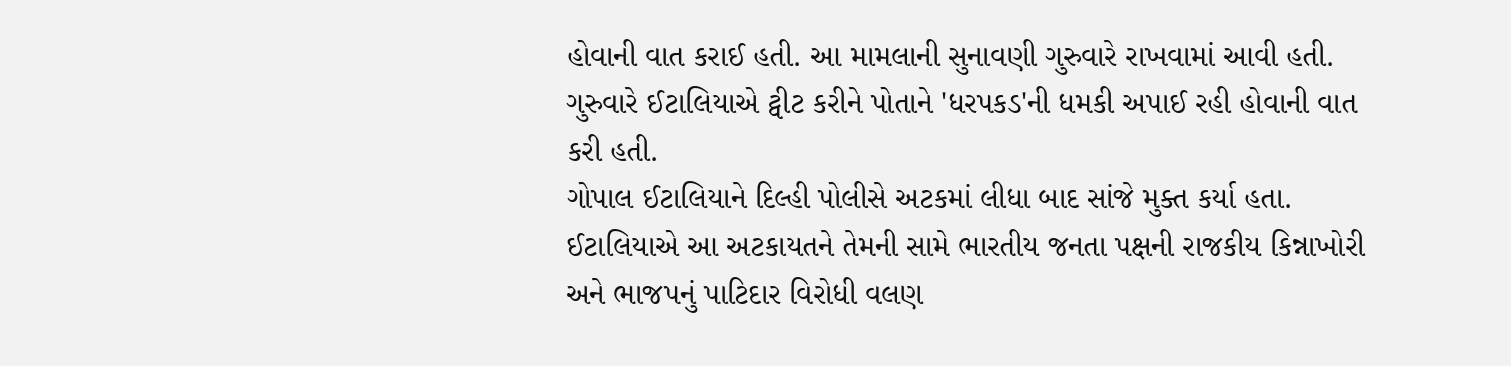હોવાની વાત કરાઈ હતી. આ મામલાની સુનાવણી ગુરુવારે રાખવામાં આવી હતી.
ગુરુવારે ઈટાલિયાએ ટ્વીટ કરીને પોતાને 'ધરપકડ'ની ધમકી અપાઈ રહી હોવાની વાત કરી હતી.
ગોપાલ ઈટાલિયાને દિલ્હી પોલીસે અટકમાં લીધા બાદ સાંજે મુક્ત કર્યા હતા. ઈટાલિયાએ આ અટકાયતને તેમની સામે ભારતીય જનતા પક્ષની રાજકીય કિન્નાખોરી અને ભાજપનું પાટિદાર વિરોધી વલણ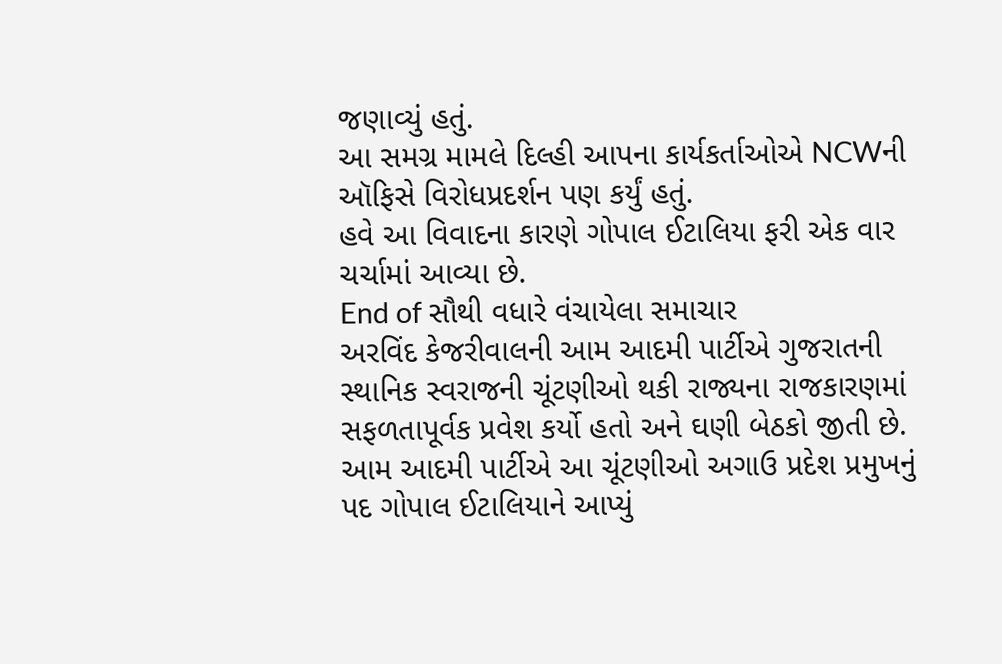જણાવ્યું હતું.
આ સમગ્ર મામલે દિલ્હી આપના કાર્યકર્તાઓએ NCWની ઑફિસે વિરોધપ્રદર્શન પણ કર્યું હતું.
હવે આ વિવાદના કારણે ગોપાલ ઈટાલિયા ફરી એક વાર ચર્ચામાં આવ્યા છે.
End of સૌથી વધારે વંચાયેલા સમાચાર
અરવિંદ કેજરીવાલની આમ આદમી પાર્ટીએ ગુજરાતની સ્થાનિક સ્વરાજની ચૂંટણીઓ થકી રાજ્યના રાજકારણમાં સફળતાપૂર્વક પ્રવેશ કર્યો હતો અને ઘણી બેઠકો જીતી છે. આમ આદમી પાર્ટીએ આ ચૂંટણીઓ અગાઉ પ્રદેશ પ્રમુખનું પદ ગોપાલ ઈટાલિયાને આપ્યું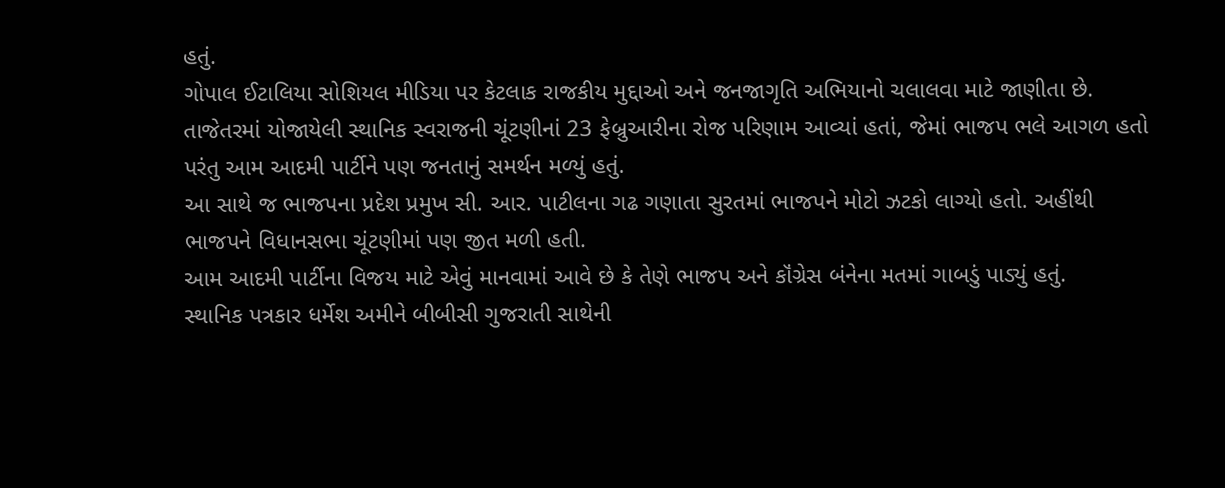હતું.
ગોપાલ ઈટાલિયા સોશિયલ મીડિયા પર કેટલાક રાજકીય મુદ્દાઓ અને જનજાગૃતિ અભિયાનો ચલાલવા માટે જાણીતા છે.
તાજેતરમાં યોજાયેલી સ્થાનિક સ્વરાજની ચૂંટણીનાં 23 ફેબ્રુઆરીના રોજ પરિણામ આવ્યાં હતાં, જેમાં ભાજપ ભલે આગળ હતો પરંતુ આમ આદમી પાર્ટીને પણ જનતાનું સમર્થન મળ્યું હતું.
આ સાથે જ ભાજપના પ્રદેશ પ્રમુખ સી. આર. પાટીલના ગઢ ગણાતા સુરતમાં ભાજપને મોટો ઝટકો લાગ્યો હતો. અહીંથી ભાજપને વિધાનસભા ચૂંટણીમાં પણ જીત મળી હતી.
આમ આદમી પાર્ટીના વિજય માટે એવું માનવામાં આવે છે કે તેણે ભાજપ અને કૉંગ્રેસ બંનેના મતમાં ગાબડું પાડ્યું હતું.
સ્થાનિક પત્રકાર ધર્મેશ અમીને બીબીસી ગુજરાતી સાથેની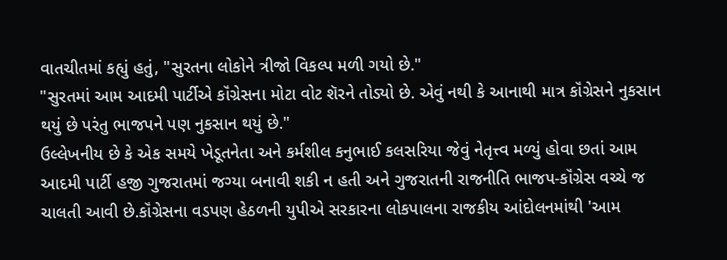વાતચીતમાં કહ્યું હતું, "સુરતના લોકોને ત્રીજો વિકલ્પ મળી ગયો છે."
"સુરતમાં આમ આદમી પાર્ટીએ કૉંગ્રેસના મોટા વોટ શૅરને તોડ્યો છે. એવું નથી કે આનાથી માત્ર કૉંગ્રેસને નુકસાન થયું છે પરંતુ ભાજપને પણ નુકસાન થયું છે."
ઉલ્લેખનીય છે કે એક સમયે ખેડૂતનેતા અને કર્મશીલ કનુભાઈ કલસરિયા જેવું નેતૃત્ત્વ મળ્યું હોવા છતાં આમ આદમી પાર્ટી હજી ગુજરાતમાં જગ્યા બનાવી શકી ન હતી અને ગુજરાતની રાજનીતિ ભાજપ-કૉંગ્રેસ વચ્ચે જ ચાલતી આવી છે.કૉંગ્રેસના વડપણ હેઠળની યુપીએ સરકારના લોકપાલના રાજકીય આંદોલનમાંથી 'આમ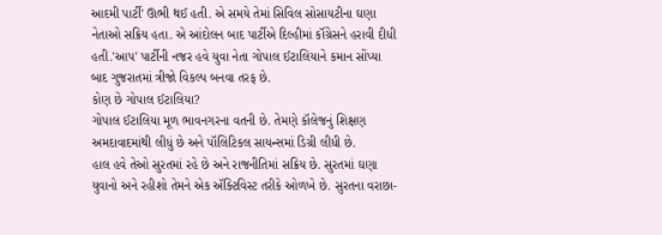આદમી પાર્ટી' ઊભી થઈ હતી. એ સમયે તેમાં સિવિલ સોસાયટીના ઘણા નેતાઓ સક્રિય હતા. એ આંદોલન બાદ પાર્ટીએ દિલ્હીમાં કૉંગ્રેસને હરાવી દીધી હતી.'આપ' પાર્ટીની નજર હવે યુવા નેતા ગોપાલ ઈટાલિયાને કમાન સોંપ્યા બાદ ગુજરાતમાં ત્રીજો વિકલ્પ બનવા તરફ છે.
કોણ છે ગોપાલ ઈટાલિયા?
ગોપાલ ઈટાલિયા મૂળ ભાવનગરના વતની છે. તેમણે કૉલેજનું શિક્ષણ અમદાવાદમાંથી લીધું છે અને પૉલિટિકલ સાયન્સમાં ડિગ્રી લીધી છે.
હાલ હવે તેઓ સુરતમાં રહે છે અને રાજનીતિમાં સક્રિય છે. સુરતમાં ઘણા યુવાનો અને રહીશો તેમને એક ઍક્ટિવિસ્ટ તરીકે ઓળખે છે. સુરતના વરાછા-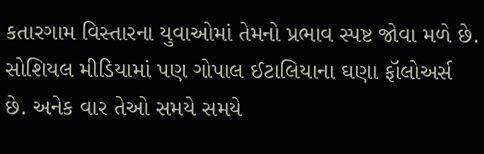કતારગામ વિસ્તારના યુવાઓમાં તેમનો પ્રભાવ સ્પષ્ટ જોવા મળે છે.
સોશિયલ મીડિયામાં પણ ગોપાલ ઈટાલિયાના ઘણા ફૉલોઅર્સ છે. અનેક વાર તેઓ સમયે સમયે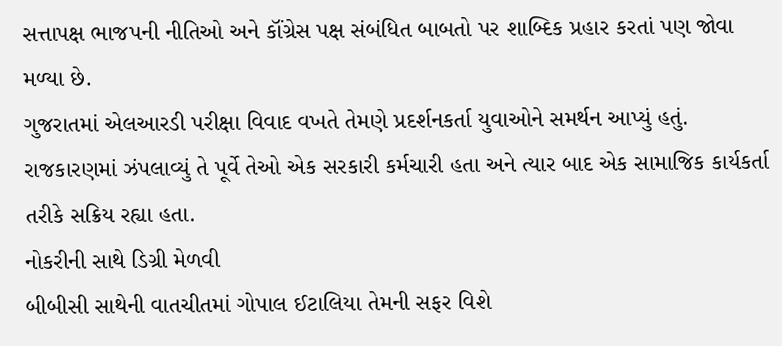સત્તાપક્ષ ભાજપની નીતિઓ અને કૉંગ્રેસ પક્ષ સંબંધિત બાબતો પર શાબ્દિક પ્રહાર કરતાં પણ જોવા મળ્યા છે.
ગુજરાતમાં એલઆરડી પરીક્ષા વિવાદ વખતે તેમણે પ્રદર્શનકર્તા યુવાઓને સમર્થન આપ્યું હતું.
રાજકારણમાં ઝંપલાવ્યું તે પૂર્વે તેઓ એક સરકારી કર્મચારી હતા અને ત્યાર બાદ એક સામાજિક કાર્યકર્તા તરીકે સક્રિય રહ્યા હતા.
નોકરીની સાથે ડિગ્રી મેળવી
બીબીસી સાથેની વાતચીતમાં ગોપાલ ઈટાલિયા તેમની સફર વિશે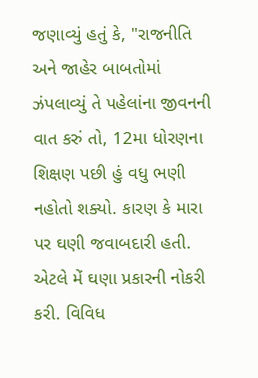જણાવ્યું હતું કે, "રાજનીતિ અને જાહેર બાબતોમાં ઝંપલાવ્યું તે પહેલાંના જીવનની વાત કરું તો, 12મા ધોરણના શિક્ષણ પછી હું વધુ ભણી નહોતો શક્યો. કારણ કે મારા પર ઘણી જવાબદારી હતી. એટલે મેં ઘણા પ્રકારની નોકરી કરી. વિવિધ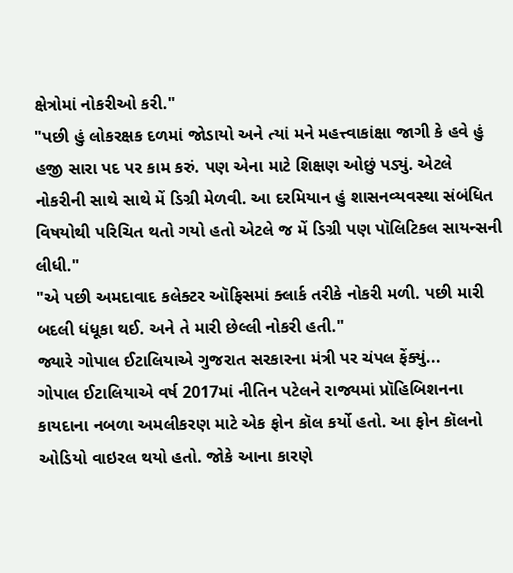ક્ષેત્રોમાં નોકરીઓ કરી."
"પછી હું લોકરક્ષક દળમાં જોડાયો અને ત્યાં મને મહત્ત્વાકાંક્ષા જાગી કે હવે હું હજી સારા પદ પર કામ કરું. પણ એના માટે શિક્ષણ ઓછું પડ્યું. એટલે નોકરીની સાથે સાથે મેં ડિગ્રી મેળવી. આ દરમિયાન હું શાસનવ્યવસ્થા સંબંધિત વિષયોથી પરિચિત થતો ગયો હતો એટલે જ મેં ડિગ્રી પણ પૉલિટિકલ સાયન્સની લીધી."
"એ પછી અમદાવાદ કલેક્ટર ઑફિસમાં ક્લાર્ક તરીકે નોકરી મળી. પછી મારી બદલી ધંધૂકા થઈ. અને તે મારી છેલ્લી નોકરી હતી."
જ્યારે ગોપાલ ઈટાલિયાએ ગુજરાત સરકારના મંત્રી પર ચંપલ ફેંક્યું...
ગોપાલ ઈટાલિયાએ વર્ષ 2017માં નીતિન પટેલને રાજ્યમાં પ્રૉહિબિશનના કાયદાના નબળા અમલીકરણ માટે એક ફોન કૉલ કર્યો હતો. આ ફોન કૉલનો ઓડિયો વાઇરલ થયો હતો. જોકે આના કારણે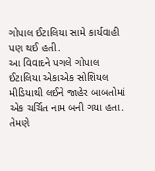ગોપાલ ઈટાલિયા સામે કાર્યવાહી પણ થઈ હતી.
આ વિવાદને પગલે ગોપાલ ઈટાલિયા એકાએક સોશિયલ મીડિયાથી લઈને જાહેર બાબતોમાં એક ચર્ચિત નામ બની ગયા હતા.
તેમણે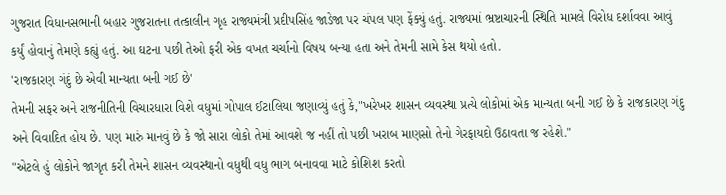ગુજરાત વિધાનસભાની બહાર ગુજરાતના તત્કાલીન ગૃહ રાજ્યમંત્રી પ્રદીપસિંહ જાડેજા પર ચંપલ પણ ફેંક્યું હતું. રાજ્યમાં ભ્રષ્ટાચારની સ્થિતિ મામલે વિરોધ દર્શાવવા આવું કર્યું હોવાનું તેમણે કહ્યું હતું. આ ઘટના પછી તેઓ ફરી એક વખત ચર્ચાનો વિષય બન્યા હતા અને તેમની સામે કેસ થયો હતો.
'રાજકારણ ગંદું છે એવી માન્યતા બની ગઈ છે'
તેમની સફર અને રાજનીતિની વિચારધારા વિશે વધુમાં ગોપાલ ઈટાલિયા જણાવ્યું હતું કે,"ખરેખર શાસન વ્યવસ્થા પ્રત્યે લોકોમાં એક માન્યતા બની ગઈ છે કે રાજકારણ ગંદુ અને વિવાદિત હોય છે. પણ મારું માનવું છે કે જો સારા લોકો તેમાં આવશે જ નહીં તો પછી ખરાબ માણસો તેનો ગેરફાયદો ઉઠાવતા જ રહેશે."
"એટલે હું લોકોને જાગૃત કરી તેમને શાસન વ્યવસ્થાનો વધુથી વધુ ભાગ બનાવવા માટે કોશિશ કરતો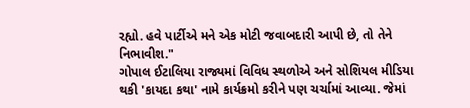રહ્યો. હવે પાર્ટીએ મને એક મોટી જવાબદારી આપી છે, તો તેને નિભાવીશ."
ગોપાલ ઈટાલિયા રાજ્યમાં વિવિધ સ્થળોએ અને સોશિયલ મીડિયા થકી 'કાયદા કથા' નામે કાર્યક્રમો કરીને પણ ચર્ચામાં આવ્યા. જેમાં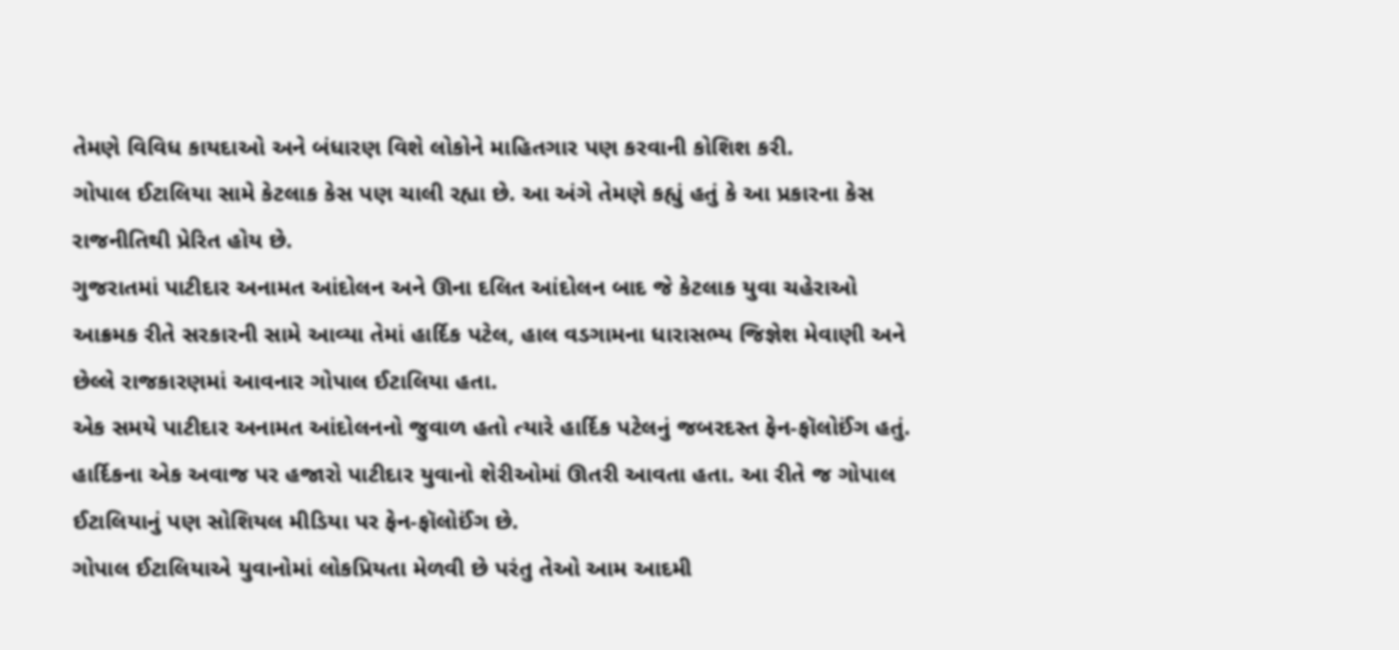તેમણે વિવિધ કાયદાઓ અને બંધારણ વિશે લોકોને માહિતગાર પણ કરવાની કોશિશ કરી.
ગોપાલ ઈટાલિયા સામે કેટલાક કેસ પણ ચાલી રહ્યા છે. આ અંગે તેમણે કહ્યું હતું કે આ પ્રકારના કેસ રાજનીતિથી પ્રેરિત હોય છે.
ગુજરાતમાં પાટીદાર અનામત આંદોલન અને ઊના દલિત આંદોલન બાદ જે કેટલાક યુવા ચહેરાઓ આક્રમક રીતે સરકારની સામે આવ્યા તેમાં હાર્દિક પટેલ, હાલ વડગામના ધારાસભ્ય જિજ્ઞેશ મેવાણી અને છેલ્લે રાજકારણમાં આવનાર ગોપાલ ઈટાલિયા હતા.
એક સમયે પાટીદાર અનામત આંદોલનનો જુવાળ હતો ત્યારે હાર્દિક પટેલનું જબરદસ્ત ફેન-ફૉલોઈંગ હતું. હાર્દિકના એક અવાજ પર હજારો પાટીદાર યુવાનો શેરીઓમાં ઊતરી આવતા હતા. આ રીતે જ ગોપાલ ઈટાલિયાનું પણ સોશિયલ મીડિયા પર ફેન-ફૉલોઈંગ છે.
ગોપાલ ઈટાલિયાએ યુવાનોમાં લોકપ્રિયતા મેળવી છે પરંતુ તેઓ આમ આદમી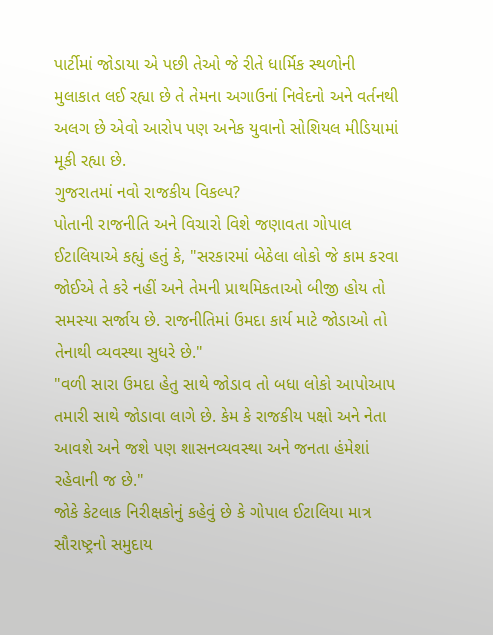પાર્ટીમાં જોડાયા એ પછી તેઓ જે રીતે ધાર્મિક સ્થળોની મુલાકાત લઈ રહ્યા છે તે તેમના અગાઉનાં નિવેદનો અને વર્તનથી અલગ છે એવો આરોપ પણ અનેક યુવાનો સોશિયલ મીડિયામાં મૂકી રહ્યા છે.
ગુજરાતમાં નવો રાજકીય વિકલ્પ?
પોતાની રાજનીતિ અને વિચારો વિશે જણાવતા ગોપાલ ઈટાલિયાએ કહ્યું હતું કે, "સરકારમાં બેઠેલા લોકો જે કામ કરવા જોઈએ તે કરે નહીં અને તેમની પ્રાથમિકતાઓ બીજી હોય તો સમસ્યા સર્જાય છે. રાજનીતિમાં ઉમદા કાર્ય માટે જોડાઓ તો તેનાથી વ્યવસ્થા સુધરે છે."
"વળી સારા ઉમદા હેતુ સાથે જોડાવ તો બધા લોકો આપોઆપ તમારી સાથે જોડાવા લાગે છે. કેમ કે રાજકીય પક્ષો અને નેતા આવશે અને જશે પણ શાસનવ્યવસ્થા અને જનતા હંમેશાં રહેવાની જ છે."
જોકે કેટલાક નિરીક્ષકોનું કહેવું છે કે ગોપાલ ઈટાલિયા માત્ર સૌરાષ્ટ્રનો સમુદાય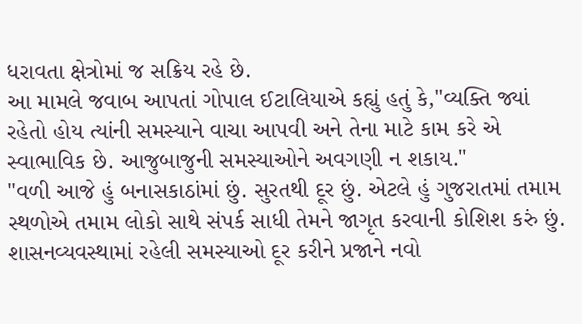ધરાવતા ક્ષેત્રોમાં જ સક્રિય રહે છે.
આ મામલે જવાબ આપતાં ગોપાલ ઈટાલિયાએ કહ્યું હતું કે,"વ્યક્તિ જ્યાં રહેતો હોય ત્યાંની સમસ્યાને વાચા આપવી અને તેના માટે કામ કરે એ સ્વાભાવિક છે. આજુબાજુની સમસ્યાઓને અવગણી ન શકાય."
"વળી આજે હું બનાસકાઠાંમાં છું. સુરતથી દૂર છું. એટલે હું ગુજરાતમાં તમામ સ્થળોએ તમામ લોકો સાથે સંપર્ક સાધી તેમને જાગૃત કરવાની કોશિશ કરું છું. શાસનવ્યવસ્થામાં રહેલી સમસ્યાઓ દૂર કરીને પ્રજાને નવો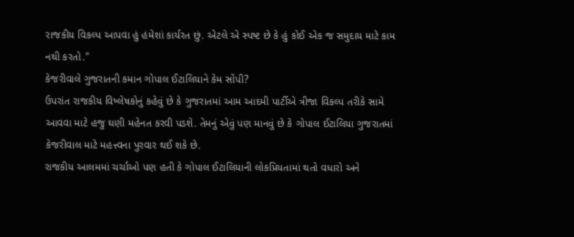રાજકીય વિકલ્પ આપવા હું હંમેશાં કાર્યરત છું. એટલે એ સ્પષ્ટ છે કે હું કોઈ એક જ સમુદાય માટે કામ નથી કરતો."
કેજરીવાલે ગુજરાતની કમાન ગોપાલ ઈટાલિયાને કેમ સોંપી?
ઉપરાંત રાજકીય વિષ્લેષકોનું કહેવું છે કે ગુજરાતમાં આમ આદમી પાર્ટીએ ત્રીજા વિકલ્પ તરીકે સામે આવવા માટે હજુ ઘણી મહેનત કરવી પડશે. તેમનું એવું પણ માનવું છે કે ગોપાલ ઈટાલિયા ગુજરાતમાં કેજરીવાલ માટે મહત્ત્વના પુરવાર થઈ શકે છે.
રાજકીય આલમમાં ચર્ચાઓ પણ હતી કે ગોપાલ ઈટાલિયાની લોકપ્રિયતામાં થતો વધારો અને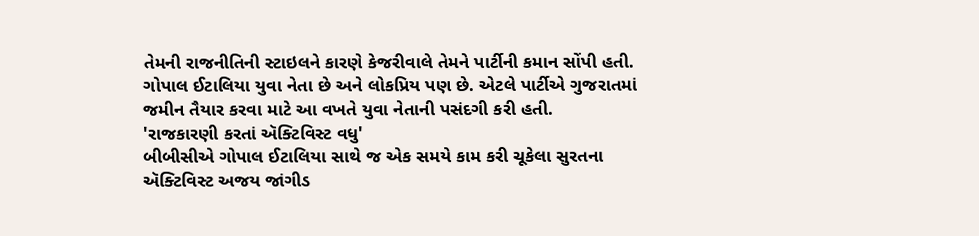તેમની રાજનીતિની સ્ટાઇલને કારણે કેજરીવાલે તેમને પાર્ટીની કમાન સોંપી હતી.
ગોપાલ ઈટાલિયા યુવા નેતા છે અને લોકપ્રિય પણ છે. એટલે પાર્ટીએ ગુજરાતમાં જમીન તૈયાર કરવા માટે આ વખતે યુવા નેતાની પસંદગી કરી હતી.
'રાજકારણી કરતાં ઍક્ટિવિસ્ટ વધુ'
બીબીસીએ ગોપાલ ઈટાલિયા સાથે જ એક સમયે કામ કરી ચૂકેલા સુરતના ઍક્ટિવિસ્ટ અજય જાંગીડ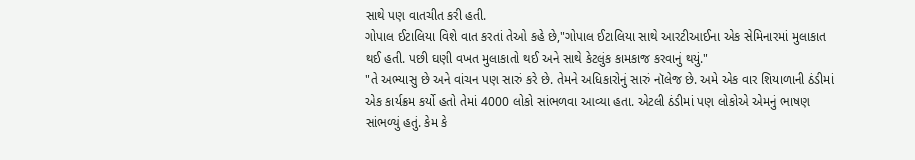સાથે પણ વાતચીત કરી હતી.
ગોપાલ ઈટાલિયા વિશે વાત કરતાં તેઓ કહે છે,"ગોપાલ ઈટાલિયા સાથે આરટીઆઈના એક સેમિનારમાં મુલાકાત થઈ હતી. પછી ઘણી વખત મુલાકાતો થઈ અને સાથે કેટલુંક કામકાજ કરવાનું થયું."
"તે અભ્યાસુ છે અને વાંચન પણ સારું કરે છે. તેમને અધિકારોનું સારું નૉલેજ છે. અમે એક વાર શિયાળાની ઠંડીમાં એક કાર્યક્રમ કર્યો હતો તેમાં 4000 લોકો સાંભળવા આવ્યા હતા. એટલી ઠંડીમાં પણ લોકોએ એમનું ભાષણ સાંભળ્યું હતું. કેમ કે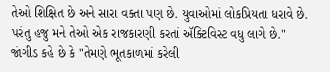તેઓ શિક્ષિત છે અને સારા વક્તા પણ છે. યુવાઓમાં લોકપ્રિયતા ધરાવે છે. પરંતુ હજુ મને તેઓ એક રાજકારણી કરતાં ઍક્ટિવિસ્ટ વધુ લાગે છે."
જાંગીડ કહે છે કે "તેમણે ભૂતકાળમાં કરેલી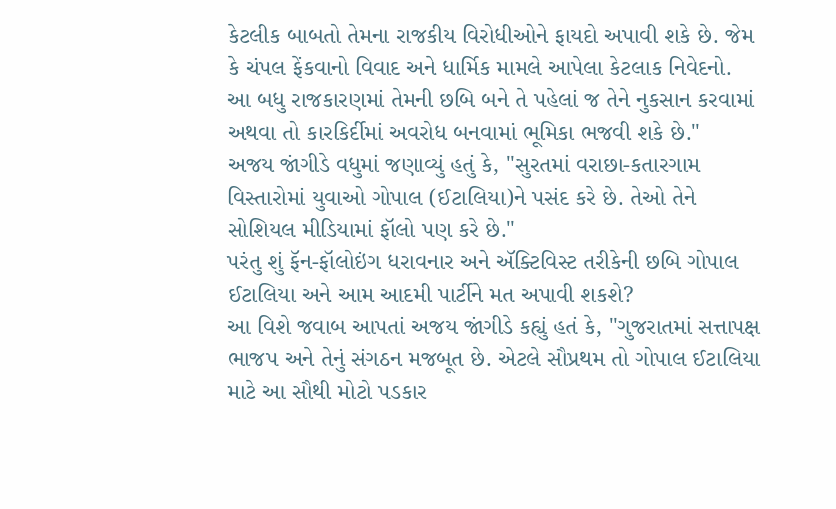કેટલીક બાબતો તેમના રાજકીય વિરોધીઓને ફાયદો અપાવી શકે છે. જેમ કે ચંપલ ફેંકવાનો વિવાદ અને ધાર્મિક મામલે આપેલા કેટલાક નિવેદનો. આ બધુ રાજકારણમાં તેમની છબિ બને તે પહેલાં જ તેને નુકસાન કરવામાં અથવા તો કારકિર્દીમાં અવરોધ બનવામાં ભૂમિકા ભજવી શકે છે."
અજય જાંગીડે વધુમાં જણાવ્યું હતું કે, "સુરતમાં વરાછા-કતારગામ વિસ્તારોમાં યુવાઓ ગોપાલ (ઈટાલિયા)ને પસંદ કરે છે. તેઓ તેને સોશિયલ મીડિયામાં ફૉલો પણ કરે છે."
પરંતુ શું ફૅન-ફૉલોઇંગ ધરાવનાર અને ઍક્ટિવિસ્ટ તરીકેની છબિ ગોપાલ ઈટાલિયા અને આમ આદમી પાર્ટીને મત અપાવી શકશે?
આ વિશે જવાબ આપતાં અજય જાંગીડે કહ્યું હતં કે, "ગુજરાતમાં સત્તાપક્ષ ભાજપ અને તેનું સંગઠન મજબૂત છે. એટલે સૌપ્રથમ તો ગોપાલ ઈટાલિયા માટે આ સૌથી મોટો પડકાર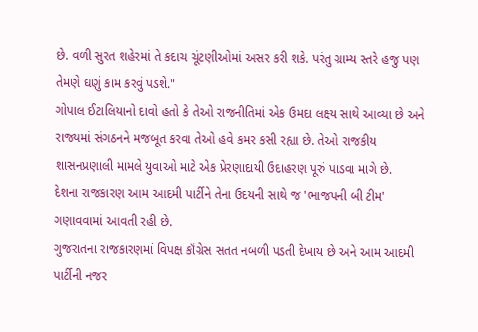છે. વળી સુરત શહેરમાં તે કદાચ ચૂંટણીઓમાં અસર કરી શકે. પરંતુ ગ્રામ્ય સ્તરે હજુ પણ તેમણે ઘણું કામ કરવું પડશે."
ગોપાલ ઈટાલિયાનો દાવો હતો કે તેઓ રાજનીતિમાં એક ઉમદા લક્ષ્ય સાથે આવ્યા છે અને રાજ્યમાં સંગઠનને મજબૂત કરવા તેઓ હવે કમર કસી રહ્યા છે. તેઓ રાજકીય શાસનપ્રણાલી મામલે યુવાઓ માટે એક પ્રેરણાદાયી ઉદાહરણ પૂરું પાડવા માગે છે.
દેશના રાજકારણ આમ આદમી પાર્ટીને તેના ઉદયની સાથે જ 'ભાજપની બી ટીમ' ગણાવવામાં આવતી રહી છે.
ગુજરાતના રાજકારણમાં વિપક્ષ કૉંગ્રેસ સતત નબળી પડતી દેખાય છે અને આમ આદમી પાર્ટીની નજર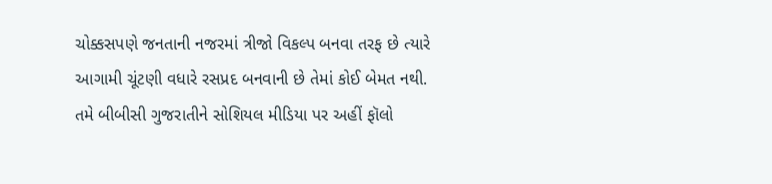ચોક્કસપણે જનતાની નજરમાં ત્રીજો વિકલ્પ બનવા તરફ છે ત્યારે આગામી ચૂંટણી વધારે રસપ્રદ બનવાની છે તેમાં કોઈ બેમત નથી.
તમે બીબીસી ગુજરાતીને સોશિયલ મીડિયા પર અહીં ફૉલો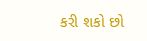કરી શકો છો